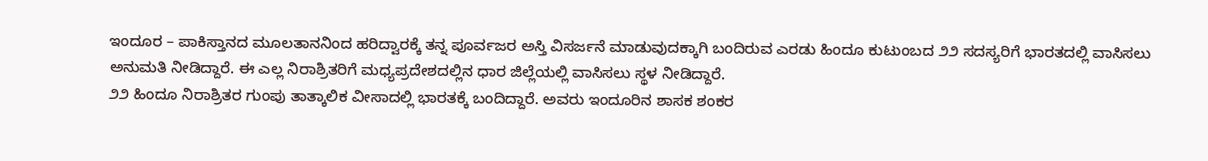ಇಂದೂರ – ಪಾಕಿಸ್ತಾನದ ಮೂಲತಾನನಿಂದ ಹರಿದ್ವಾರಕ್ಕೆ ತನ್ನ ಪೂರ್ವಜರ ಅಸ್ತಿ ವಿಸರ್ಜನೆ ಮಾಡುವುದಕ್ಕಾಗಿ ಬಂದಿರುವ ಎರಡು ಹಿಂದೂ ಕುಟುಂಬದ ೨೨ ಸದಸ್ಯರಿಗೆ ಭಾರತದಲ್ಲಿ ವಾಸಿಸಲು ಅನುಮತಿ ನೀಡಿದ್ದಾರೆ. ಈ ಎಲ್ಲ ನಿರಾಶ್ರಿತರಿಗೆ ಮಧ್ಯಪ್ರದೇಶದಲ್ಲಿನ ಧಾರ ಜಿಲ್ಲೆಯಲ್ಲಿ ವಾಸಿಸಲು ಸ್ಥಳ ನೀಡಿದ್ದಾರೆ.
೨೨ ಹಿಂದೂ ನಿರಾಶ್ರಿತರ ಗುಂಪು ತಾತ್ಕಾಲಿಕ ವೀಸಾದಲ್ಲಿ ಭಾರತಕ್ಕೆ ಬಂದಿದ್ದಾರೆ. ಅವರು ಇಂದೂರಿನ ಶಾಸಕ ಶಂಕರ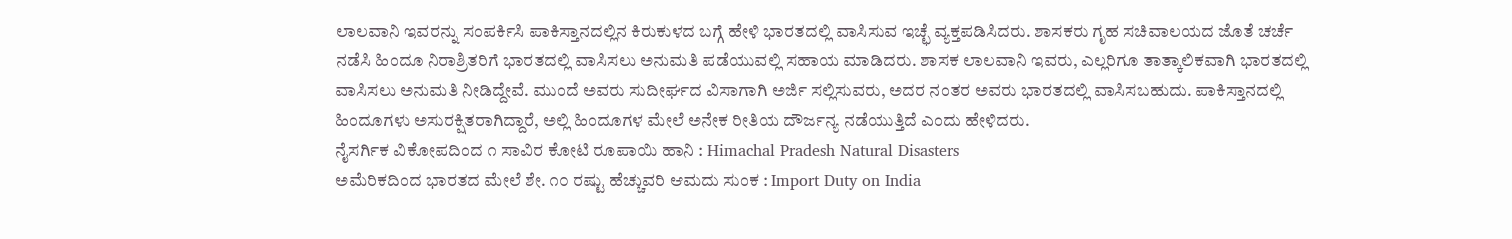ಲಾಲವಾನಿ ಇವರನ್ನು ಸಂಪರ್ಕಿಸಿ ಪಾಕಿಸ್ತಾನದಲ್ಲಿನ ಕಿರುಕುಳದ ಬಗ್ಗೆ ಹೇಳಿ ಭಾರತದಲ್ಲಿ ವಾಸಿಸುವ ಇಚ್ಛೆ ವ್ಯಕ್ತಪಡಿಸಿದರು. ಶಾಸಕರು ಗೃಹ ಸಚಿವಾಲಯದ ಜೊತೆ ಚರ್ಚೆ ನಡೆಸಿ ಹಿಂದೂ ನಿರಾಶ್ರಿತರಿಗೆ ಭಾರತದಲ್ಲಿ ವಾಸಿಸಲು ಅನುಮತಿ ಪಡೆಯುವಲ್ಲಿ ಸಹಾಯ ಮಾಡಿದರು. ಶಾಸಕ ಲಾಲವಾನಿ ಇವರು, ಎಲ್ಲರಿಗೂ ತಾತ್ಕಾಲಿಕವಾಗಿ ಭಾರತದಲ್ಲಿ ವಾಸಿಸಲು ಅನುಮತಿ ನೀಡಿದ್ದೇವೆ. ಮುಂದೆ ಅವರು ಸುದೀರ್ಘದ ವಿಸಾಗಾಗಿ ಅರ್ಜಿ ಸಲ್ಲಿಸುವರು, ಅದರ ನಂತರ ಅವರು ಭಾರತದಲ್ಲಿ ವಾಸಿಸಬಹುದು. ಪಾಕಿಸ್ತಾನದಲ್ಲಿ ಹಿಂದೂಗಳು ಅಸುರಕ್ಷಿತರಾಗಿದ್ದಾರೆ, ಅಲ್ಲಿ ಹಿಂದೂಗಳ ಮೇಲೆ ಅನೇಕ ರೀತಿಯ ದೌರ್ಜನ್ಯ ನಡೆಯುತ್ತಿದೆ ಎಂದು ಹೇಳಿದರು.
ನೈಸರ್ಗಿಕ ವಿಕೋಪದಿಂದ ೧ ಸಾವಿರ ಕೋಟಿ ರೂಪಾಯಿ ಹಾನಿ : Himachal Pradesh Natural Disasters
ಅಮೆರಿಕದಿಂದ ಭಾರತದ ಮೇಲೆ ಶೇ. ೧೦ ರಷ್ಟು ಹೆಚ್ಚುವರಿ ಆಮದು ಸುಂಕ : Import Duty on India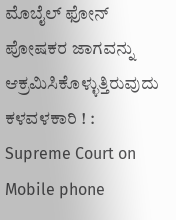ಮೊಬೈಲ್ ಫೋನ್ ಪೋಷಕರ ಜಾಗವನ್ನು ಆಕ್ರಮಿಸಿಕೊಳ್ಳುತ್ತಿರುವುದು ಕಳವಳಕಾರಿ ! : Supreme Court on Mobile phone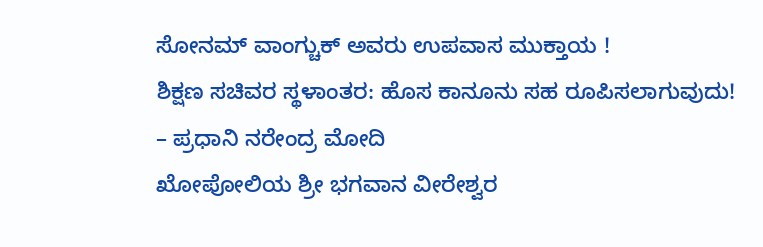ಸೋನಮ್ ವಾಂಗ್ಚುಕ್ ಅವರು ಉಪವಾಸ ಮುಕ್ತಾಯ !
ಶಿಕ್ಷಣ ಸಚಿವರ ಸ್ಥಳಾಂತರ: ಹೊಸ ಕಾನೂನು ಸಹ ರೂಪಿಸಲಾಗುವುದು! – ಪ್ರಧಾನಿ ನರೇಂದ್ರ ಮೋದಿ
ಖೋಪೋಲಿಯ ಶ್ರೀ ಭಗವಾನ ವೀರೇಶ್ವರ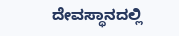ದೇವಸ್ಥಾನದಲ್ಲಿ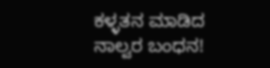ಕಳ್ಳತನ ಮಾಡಿದ ನಾಲ್ವರ ಬಂಧನ!